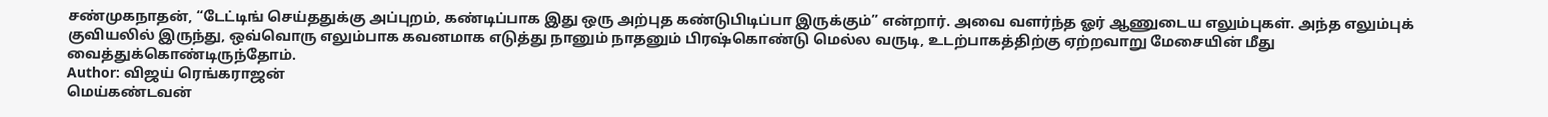சண்முகநாதன், “டேட்டிங் செய்ததுக்கு அப்புறம், கண்டிப்பாக இது ஒரு அற்புத கண்டுபிடிப்பா இருக்கும்” என்றார். அவை வளர்ந்த ஓர் ஆணுடைய எலும்புகள். அந்த எலும்புக் குவியலில் இருந்து, ஒவ்வொரு எலும்பாக கவனமாக எடுத்து நானும் நாதனும் பிரஷ்கொண்டு மெல்ல வருடி, உடற்பாகத்திற்கு ஏற்றவாறு மேசையின் மீது வைத்துக்கொண்டிருந்தோம்.
Author: விஜய் ரெங்கராஜன்
மெய்கண்டவன்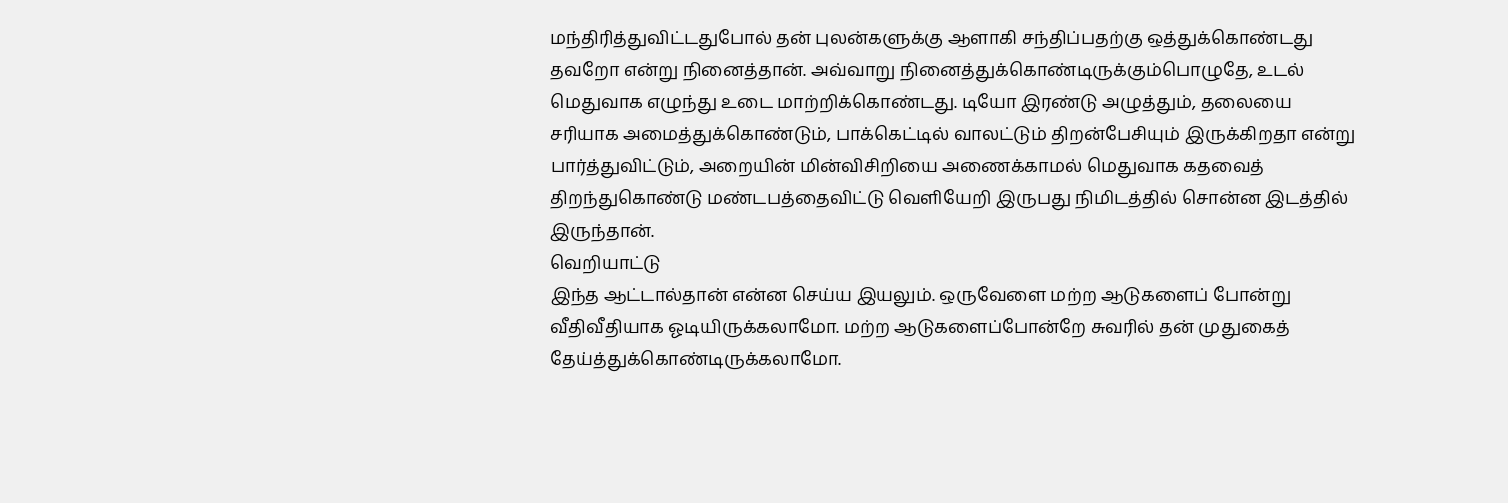மந்திரித்துவிட்டதுபோல் தன் புலன்களுக்கு ஆளாகி சந்திப்பதற்கு ஒத்துக்கொண்டது தவறோ என்று நினைத்தான். அவ்வாறு நினைத்துக்கொண்டிருக்கும்பொழுதே, உடல் மெதுவாக எழுந்து உடை மாற்றிக்கொண்டது. டியோ இரண்டு அழுத்தும், தலையை சரியாக அமைத்துக்கொண்டும், பாக்கெட்டில் வாலட்டும் திறன்பேசியும் இருக்கிறதா என்று பார்த்துவிட்டும், அறையின் மின்விசிறியை அணைக்காமல் மெதுவாக கதவைத் திறந்துகொண்டு மண்டபத்தைவிட்டு வெளியேறி இருபது நிமிடத்தில் சொன்ன இடத்தில் இருந்தான்.
வெறியாட்டு
இந்த ஆட்டால்தான் என்ன செய்ய இயலும். ஒருவேளை மற்ற ஆடுகளைப் போன்று வீதிவீதியாக ஓடியிருக்கலாமோ. மற்ற ஆடுகளைப்போன்றே சுவரில் தன் முதுகைத் தேய்த்துக்கொண்டிருக்கலாமோ.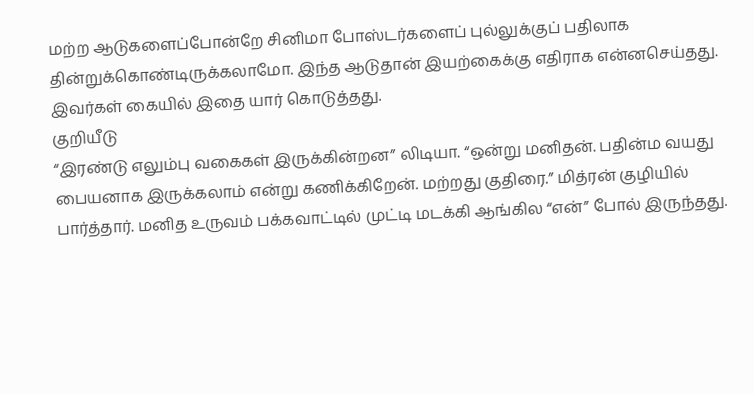மற்ற ஆடுகளைப்போன்றே சினிமா போஸ்டர்களைப் புல்லுக்குப் பதிலாக தின்றுக்கொண்டிருக்கலாமோ. இந்த ஆடுதான் இயற்கைக்கு எதிராக என்னசெய்தது. இவர்கள் கையில் இதை யார் கொடுத்தது.
குறியீடு
“இரண்டு எலும்பு வகைகள் இருக்கின்றன” லிடியா. “ஒன்று மனிதன். பதின்ம வயது பையனாக இருக்கலாம் என்று கணிக்கிறேன். மற்றது குதிரை.” மித்ரன் குழியில் பார்த்தார். மனித உருவம் பக்கவாட்டில் முட்டி மடக்கி ஆங்கில “என்” போல் இருந்தது.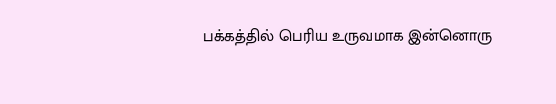பக்கத்தில் பெரிய உருவமாக இன்னொரு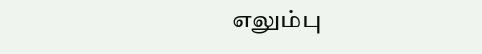எலும்பு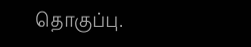தொகுப்பு.